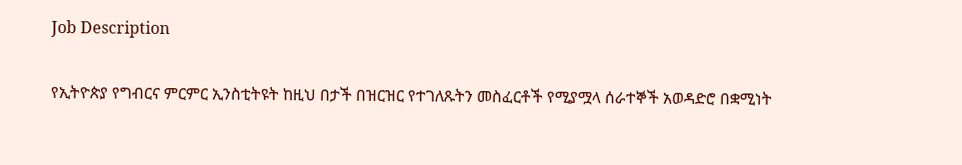Job Description

የኢትዮጵያ የግብርና ምርምር ኢንስቲትዩት ከዚህ በታች በዝርዝር የተገለጹትን መስፈርቶች የሚያሟላ ሰራተኞች አወዳድሮ በቋሚነት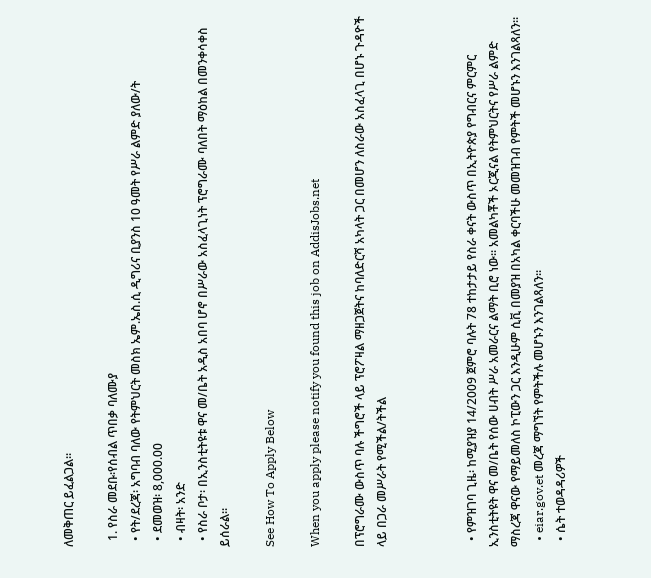ለመቅጠር ይፈልጋል፡፡

  1. የስራ መደቡ፡የሰብል ጥበቃ ባለሙያ
  • የት/ደረጃ፡ አግባብ ባለው የትምህርት መስክ ኤም.ኤስ.ሲ ዲግሪና ቢያንስ 10 ዓመት የሥራ ልምድ ያለው/ት
  • ደመወዝ፡ 8,000.00
  • ብዛት፡ አንድ
  • የስራ ቦታ፡ በኢንስቲትዩቱ ዋና መ/ቤት አዲስ አበባ ሆኖ በሥራው አስፈላጊነት ፕሮግራሙ ባለበት ማዕከል በመንቀሳቀስ ይሰራል፡፡

See How To Apply Below

When you apply please notify you found this job on AddisJobs.net

በፕሮግራሙ ውስጥ ባሉ ችግሮች ላይ ፕሮፖዛል ማዘጋጀትና ከባለድርሻ አካላት ጋር በመሆን ለስራው አስፈላጊ በሆኑ ጉዳዮች ላይ በጋራ መሥራት የሚችል/ትችል



  • የምዝገባ ጊዜ፡ ከሚያዝያ 14/2009 ጀምሮ ባሉት 78 ተከታታይ የስራ ቀናት ውስጥ በኢትዮጵያ የግብርና ምርምር ኢንስቲትዩት ዋና መ/ቤት የሰው ሀብት ሥራ አመራርና ልማት ቢሮ ነው፡፡ አመልካቾች ኦርጂናል የትምህርትና የሥራ ልምድ ማስረጃ ዋናው የማይመለስ ኮፒውን ጋር እንዲሁም ሲቪ በመያዝ በአካል ቀርባችሁ መመዝገብ የምትች መሆኑን እንገልጻለን፡፡
  • eiar.gov.et መረጃ ማግኘት የምትችሉ መሆኑን እንገልጻለን፡፡
  • ሴት ተወዳዳሪዎች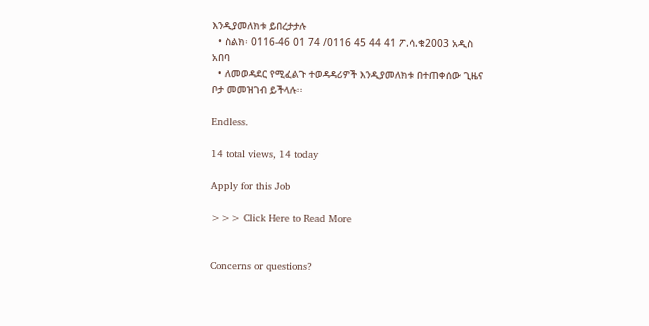እንዲያመለክቱ ይበረታታሉ
  • ስልክ፡ 0116-46 01 74 /0116 45 44 41 ፖ.ሳ.ቁ2003 አዲስ አበባ
  • ለመወዳደር የሚፈልጉ ተወዳዳሪዎች እንዲያመለክቱ በተጠቀሰው ጊዜና ቦታ መመዝገብ ይችላሉ፡፡

Endless.

14 total views, 14 today

Apply for this Job

>>> Click Here to Read More


Concerns or questions?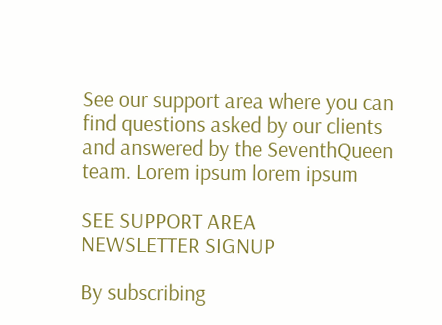See our support area where you can find questions asked by our clients and answered by the SeventhQueen team. Lorem ipsum lorem ipsum

SEE SUPPORT AREA
NEWSLETTER SIGNUP

By subscribing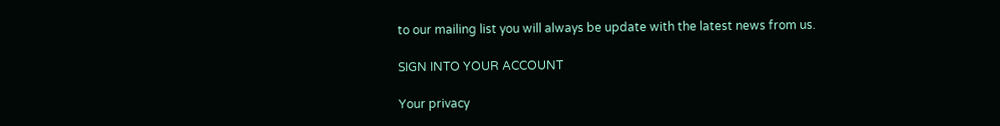to our mailing list you will always be update with the latest news from us.

SIGN INTO YOUR ACCOUNT

Your privacy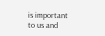is important to us and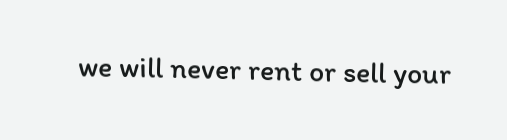we will never rent or sell your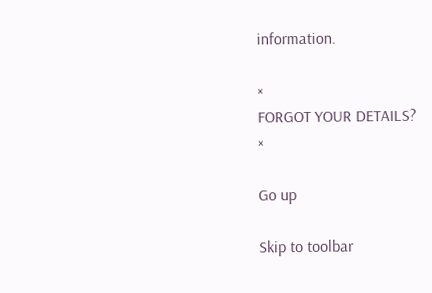information.

×
FORGOT YOUR DETAILS?
×

Go up

Skip to toolbar